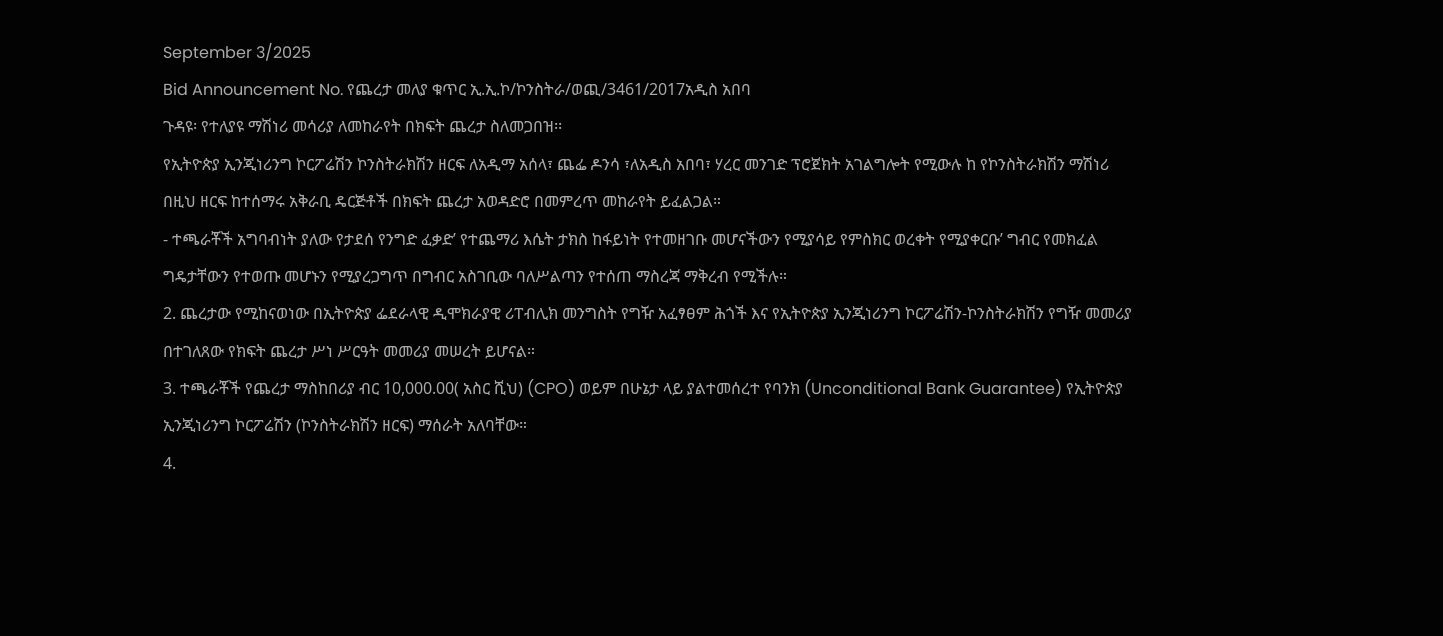September 3/2025
Bid Announcement No. የጨረታ መለያ ቁጥር ኢ.ኢ.ኮ/ኮንስትራ/ወጪ/3461/2017አዲስ አበባ
ጉዳዩ፡ የተለያዩ ማሽነሪ መሳሪያ ለመከራየት በክፍት ጨረታ ስለመጋበዝ፡፡
የኢትዮጵያ ኢንጂነሪንግ ኮርፖሬሽን ኮንስትራክሽን ዘርፍ ለአዲማ አሰላ፣ ጨፌ ዶንሳ ፣ለአዲስ አበባ፣ ሃረር መንገድ ፕሮጀክት አገልግሎት የሚውሉ ከ የኮንስትራክሽን ማሽነሪ በዚህ ዘርፍ ከተሰማሩ አቅራቢ ዴርጅቶች በክፍት ጨረታ አወዳድሮ በመምረጥ መከራየት ይፈልጋል።
- ተጫራቾች አግባብነት ያለው የታደሰ የንግድ ፈቃድ’ የተጨማሪ እሴት ታክስ ከፋይነት የተመዘገቡ መሆናችውን የሚያሳይ የምስክር ወረቀት የሚያቀርቡ’ ግብር የመክፈል ግዴታቸውን የተወጡ መሆኑን የሚያረጋግጥ በግብር አስገቢው ባለሥልጣን የተሰጠ ማስረጃ ማቅረብ የሚችሉ።
2. ጨረታው የሚከናወነው በኢትዮጵያ ፌደራላዊ ዲሞክራያዊ ሪፐብሊክ መንግስት የግዥ አፈፃፀም ሕጎች እና የኢትዮጵያ ኢንጂነሪንግ ኮርፖሬሽን-ኮንስትራክሽን የግዥ መመሪያ በተገለጸው የክፍት ጨረታ ሥነ ሥርዓት መመሪያ መሠረት ይሆናል።
3. ተጫራቾች የጨረታ ማስከበሪያ ብር 10,000.00( አስር ሺህ) (CPO) ወይም በሁኔታ ላይ ያልተመሰረተ የባንክ (Unconditional Bank Guarantee) የኢትዮጵያ ኢንጂነሪንግ ኮርፖሬሽን (ኮንስትራክሽን ዘርፍ) ማሰራት አለባቸው።
4.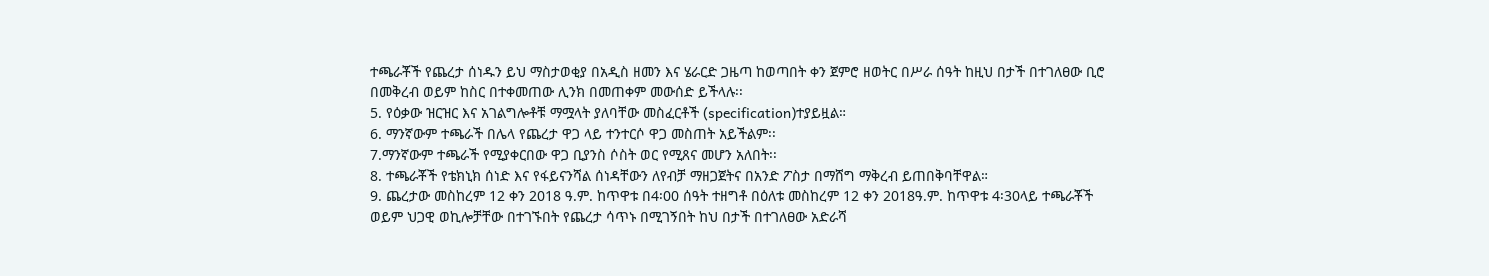ተጫራቾች የጨረታ ሰነዱን ይህ ማስታወቂያ በአዲስ ዘመን እና ሄራርድ ጋዜጣ ከወጣበት ቀን ጀምሮ ዘወትር በሥራ ሰዓት ከዚህ በታች በተገለፀው ቢሮ በመቅረብ ወይም ከስር በተቀመጠው ሊንክ በመጠቀም መውሰድ ይችላሉ፡፡
5. የዕቃው ዝርዝር እና አገልግሎቶቹ ማሟላት ያለባቸው መስፈርቶች (specification)ተያይዟል።
6. ማንኛውም ተጫራች በሌላ የጨረታ ዋጋ ላይ ተንተርሶ ዋጋ መስጠት አይችልም፡፡
7.ማንኛውም ተጫራች የሚያቀርበው ዋጋ ቢያንስ ሶስት ወር የሚጸና መሆን አለበት፡፡
8. ተጫራቾች የቴክኒክ ሰነድ እና የፋይናንሻል ሰነዳቸውን ለየብቻ ማዘጋጀትና በአንድ ፖስታ በማሸግ ማቅረብ ይጠበቅባቸዋል።
9. ጨረታው መስከረም 12 ቀን 2018 ዓ.ም. ከጥዋቱ በ4፡00 ሰዓት ተዘግቶ በዕለቱ መስከረም 12 ቀን 2018ዓ.ም. ከጥዋቱ 4፡30ላይ ተጫራቾች ወይም ህጋዊ ወኪሎቻቸው በተገኙበት የጨረታ ሳጥኑ በሚገኝበት ከህ በታች በተገለፀው አድራሻ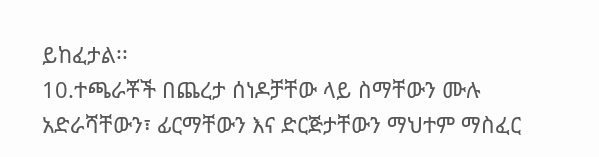ይከፈታል፡፡
10.ተጫራቾች በጨረታ ሰነዶቻቸው ላይ ስማቸውን ሙሉ አድራሻቸውን፣ ፊርማቸውን እና ድርጅታቸውን ማህተም ማስፈር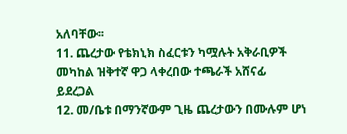አለባቸው፡፡
11. ጨረታው የቴክኒክ ስፈርቱን ካሟሉት አቅራቢዎች መካከል ዝቅተኛ ዋጋ ላቀረበው ተጫራች አሸናፊ ይደረጋል
12. መ/ቤቱ በማንኛውም ጊዜ ጨረታውን በሙሉም ሆነ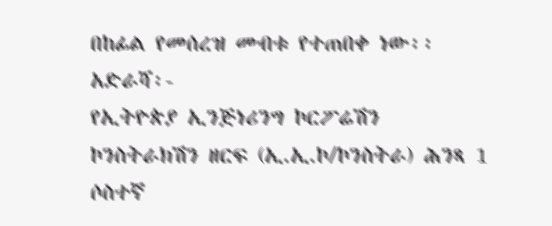በከፊል የመሰረዝ መብቱ የተጠበቀ ነው፡፡
አድራሻ፡-
የኢትዮጵያ ኢንጅነሪንግ ኮርፖሬሽን ኮንስትራክሽን ዘርፍ (ኢ.ኢ.ኮ/ኮንስትራ) ሕንጻ 1 ሶስተኛ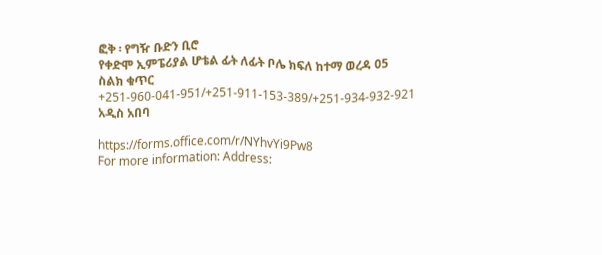ፎቅ ፡ የግዥ ቡድን ቢሮ
የቀድሞ ኢምፔሪያል ሆቴል ፊት ለፊት ቦሌ ክፍለ ከተማ ወረዳ 05 ስልክ ቁጥር +251-960-041-951/+251-911-153-389/+251-934-932-921 አዲስ አበባ

https://forms.office.com/r/NYhvYi9Pw8
For more information: Address: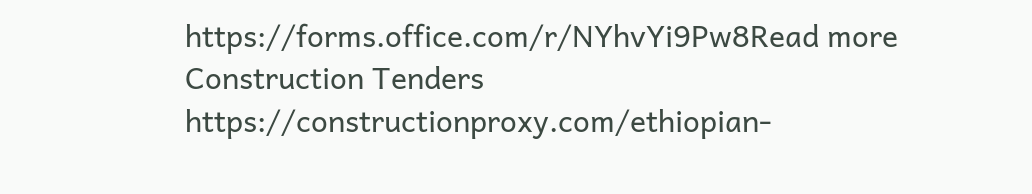https://forms.office.com/r/NYhvYi9Pw8Read more Construction Tenders
https://constructionproxy.com/ethiopian-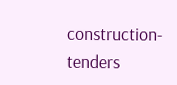construction-tenders